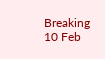Breaking
10 Feb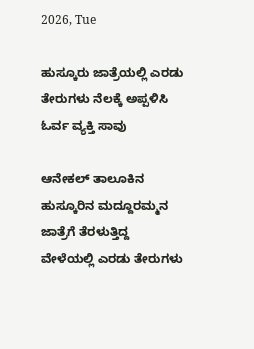2026, Tue

ಹುಸ್ಕೂರು ಜಾತ್ರೆಯಲ್ಲಿ ಎರಡು ತೇರುಗಳು ನೆಲಕ್ಕೆ ಅಪ್ಪಳಿಸಿ ಓರ್ವ ವ್ಯಕ್ತಿ ಸಾವು

ಆನೇಕಲ್ ತಾಲೂಕಿನ ಹುಸ್ಕೂರಿನ ಮದ್ದೂರಮ್ಮನ ಜಾತ್ರೆಗೆ ತೆರಳುತ್ತಿದ್ದ ವೇಳೆಯಲ್ಲಿ ಎರಡು ತೇರುಗಳು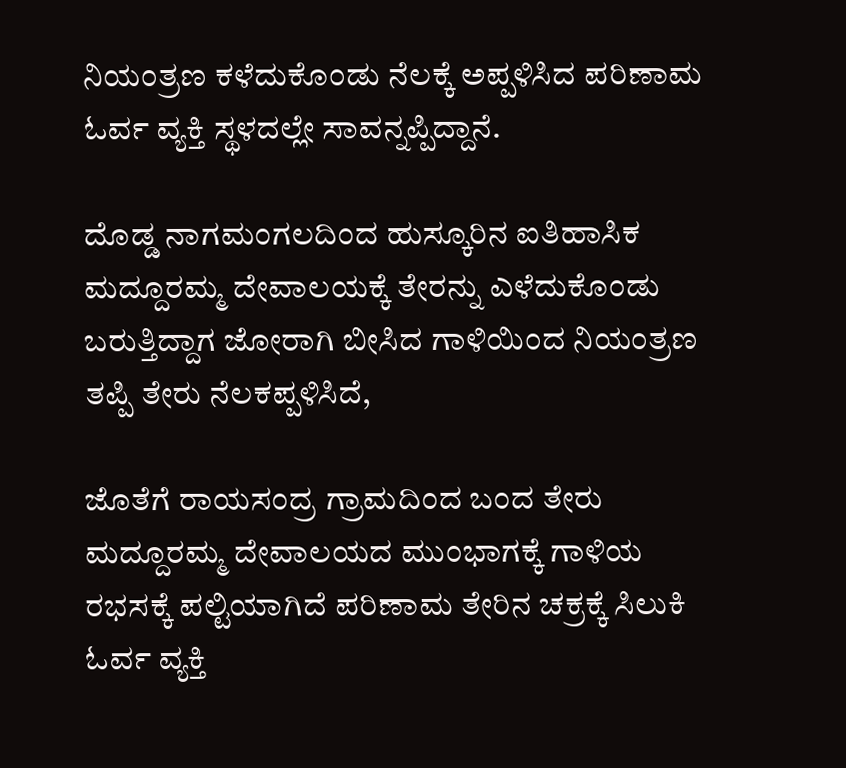ನಿಯಂತ್ರಣ ಕಳೆದುಕೊಂಡು ನೆಲಕ್ಕೆ ಅಪ್ಪಳಿಸಿದ ಪರಿಣಾಮ ಓರ್ವ ವ್ಯಕ್ತಿ ಸ್ಥಳದಲ್ಲೇ ಸಾವನ್ನಪ್ಪಿದ್ದಾನೆ.

ದೊಡ್ಡ ನಾಗಮಂಗಲದಿಂದ ಹುಸ್ಕೂರಿನ ಐತಿಹಾಸಿಕ ಮದ್ದೂರಮ್ಮ ದೇವಾಲಯಕ್ಕೆ ತೇರನ್ನು ಎಳೆದುಕೊಂಡು ಬರುತ್ತಿದ್ದಾಗ ಜೋರಾಗಿ ಬೀಸಿದ ಗಾಳಿಯಿಂದ ನಿಯಂತ್ರಣ ತಪ್ಪಿ ತೇರು ನೆಲಕಪ್ಪಳಿಸಿದೆ,

ಜೊತೆಗೆ ರಾಯಸಂದ್ರ ಗ್ರಾಮದಿಂದ ಬಂದ ತೇರು ಮದ್ದೂರಮ್ಮ ದೇವಾಲಯದ ಮುಂಭಾಗಕ್ಕೆ ಗಾಳಿಯ ರಭಸಕ್ಕೆ ಪಲ್ಟಿಯಾಗಿದೆ ಪರಿಣಾಮ ತೇರಿನ ಚಕ್ರಕ್ಕೆ ಸಿಲುಕಿ ಓರ್ವ ವ್ಯಕ್ತಿ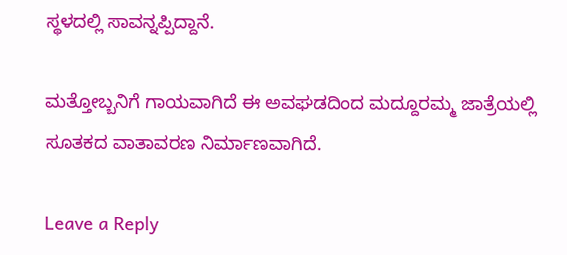ಸ್ಥಳದಲ್ಲಿ ಸಾವನ್ನಪ್ಪಿದ್ದಾನೆ.

ಮತ್ತೋಬ್ಬನಿಗೆ ಗಾಯವಾಗಿದೆ ಈ ಅವಘಡದಿಂದ ಮದ್ದೂರಮ್ಮ ಜಾತ್ರೆಯಲ್ಲಿ ಸೂತಕದ ವಾತಾವರಣ ನಿರ್ಮಾಣವಾಗಿದೆ‌.

Leave a Reply